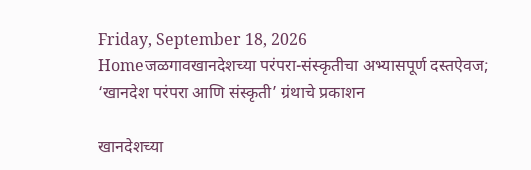Friday, September 18, 2026
Homeजळगावखानदेशच्या परंपरा-संस्कृतीचा अभ्यासपूर्ण दस्तऐवज; ‘खानदेश परंपरा आणि संस्कृती’ ग्रंथाचे प्रकाशन

खानदेशच्या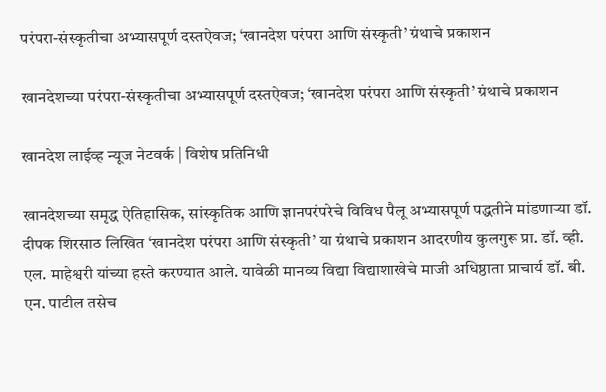परंपरा-संस्कृतीचा अभ्यासपूर्ण दस्तऐवज; ‘खानदेश परंपरा आणि संस्कृती’ ग्रंथाचे प्रकाशन

खानदेशच्या परंपरा-संस्कृतीचा अभ्यासपूर्ण दस्तऐवज; ‘खानदेश परंपरा आणि संस्कृती’ ग्रंथाचे प्रकाशन

खानदेश लाईव्ह न्यूज नेटवर्क | विशेष प्रतिनिधी

खानदेशच्या समृद्ध ऐतिहासिक, सांस्कृतिक आणि ज्ञानपरंपरेचे विविध पैलू अभ्यासपूर्ण पद्धतीने मांडणाऱ्या डॉ. दीपक शिरसाठ लिखित ‘खानदेश परंपरा आणि संस्कृती’ या ग्रंथाचे प्रकाशन आदरणीय कुलगुरू प्रा. डॉ. व्ही. एल. माहेश्वरी यांच्या हस्ते करण्यात आले. यावेळी मानव्य विद्या विद्याशाखेचे माजी अधिष्ठाता प्राचार्य डॉ. बी. एन. पाटील तसेच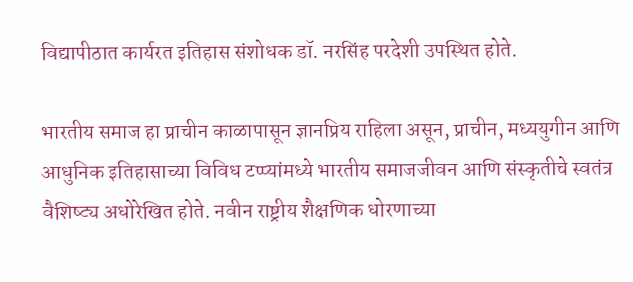विद्यापीठात कार्यरत इतिहास संशोधक डॉ. नरसिंह परदेशी उपस्थित होते.

भारतीय समाज हा प्राचीन काळापासून ज्ञानप्रिय राहिला असून, प्राचीन, मध्ययुगीन आणि आधुनिक इतिहासाच्या विविध टप्प्यांमध्ये भारतीय समाजजीवन आणि संस्कृतीचे स्वतंत्र वैशिष्ट्य अधोरेखित होते. नवीन राष्ट्रीय शैक्षणिक धोरणाच्या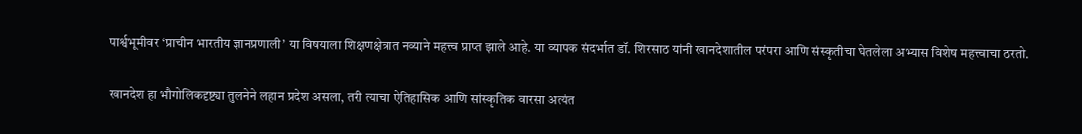पार्श्वभूमीवर ‘प्राचीन भारतीय ज्ञानप्रणाली’ या विषयाला शिक्षणक्षेत्रात नव्याने महत्त्व प्राप्त झाले आहे. या व्यापक संदर्भात डॉ. शिरसाठ यांनी खानदेशातील परंपरा आणि संस्कृतीचा घेतलेला अभ्यास विशेष महत्त्वाचा ठरतो.

खानदेश हा भौगोलिकदृष्ट्या तुलनेने लहान प्रदेश असला, तरी त्याचा ऐतिहासिक आणि सांस्कृतिक वारसा अत्यंत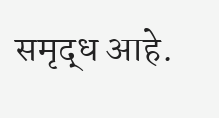समृद्ध आहे.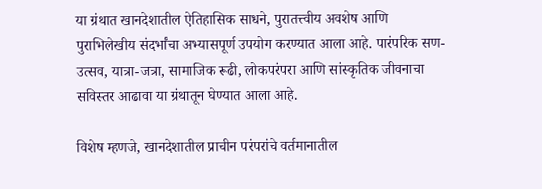या ग्रंथात खानदेशातील ऐतिहासिक साधने, पुरातत्त्वीय अवशेष आणि पुराभिलेखीय संदर्भांचा अभ्यासपूर्ण उपयोग करण्यात आला आहे. पारंपरिक सण-उत्सव, यात्रा-जत्रा, सामाजिक रूढी, लोकपरंपरा आणि सांस्कृतिक जीवनाचा सविस्तर आढावा या ग्रंथातून घेण्यात आला आहे.

विशेष म्हणजे, खानदेशातील प्राचीन परंपरांचे वर्तमानातील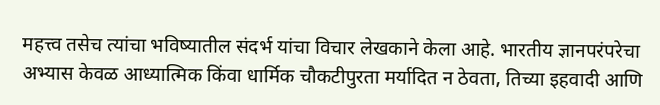महत्त्व तसेच त्यांचा भविष्यातील संदर्भ यांचा विचार लेखकाने केला आहे. भारतीय ज्ञानपरंपरेचा अभ्यास केवळ आध्यात्मिक किंवा धार्मिक चौकटीपुरता मर्यादित न ठेवता, तिच्या इहवादी आणि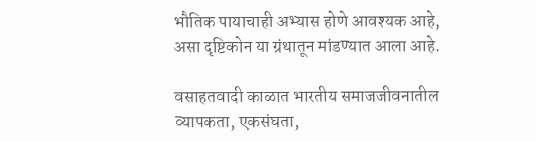भौतिक पायाचाही अभ्यास होणे आवश्यक आहे, असा दृष्टिकोन या ग्रंथातून मांडण्यात आला आहे.

वसाहतवादी काळात भारतीय समाजजीवनातील व्यापकता, एकसंघता,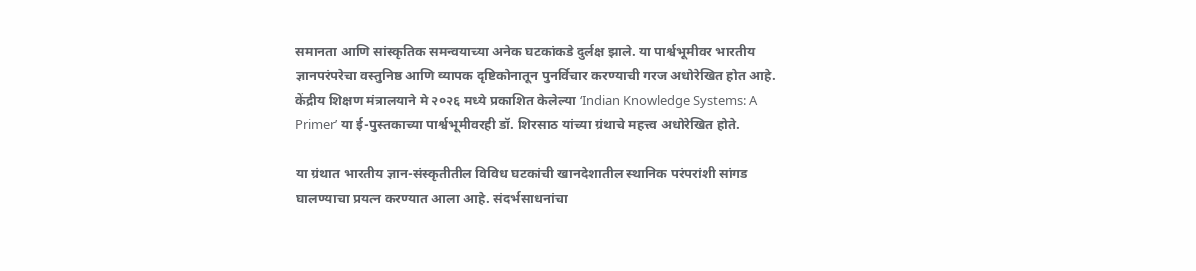समानता आणि सांस्कृतिक समन्वयाच्या अनेक घटकांकडे दुर्लक्ष झाले. या पार्श्वभूमीवर भारतीय ज्ञानपरंपरेचा वस्तुनिष्ठ आणि व्यापक दृष्टिकोनातून पुनर्विचार करण्याची गरज अधोरेखित होत आहे. केंद्रीय शिक्षण मंत्रालयाने मे २०२६ मध्ये प्रकाशित केलेल्या ‘Indian Knowledge Systems: A Primer’ या ई-पुस्तकाच्या पार्श्वभूमीवरही डॉ. शिरसाठ यांच्या ग्रंथाचे महत्त्व अधोरेखित होते.

या ग्रंथात भारतीय ज्ञान-संस्कृतीतील विविध घटकांची खानदेशातील स्थानिक परंपरांशी सांगड घालण्याचा प्रयत्न करण्यात आला आहे. संदर्भसाधनांचा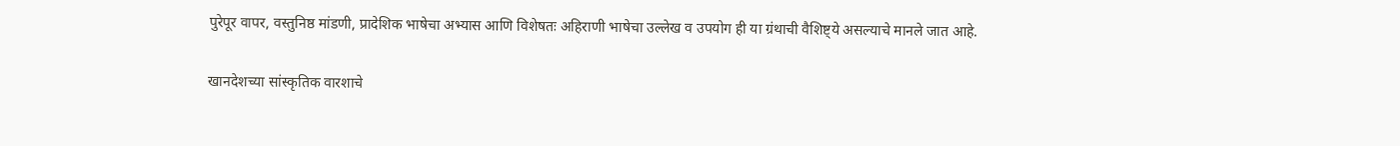पुरेपूर वापर, वस्तुनिष्ठ मांडणी, प्रादेशिक भाषेचा अभ्यास आणि विशेषतः अहिराणी भाषेचा उल्लेख व उपयोग ही या ग्रंथाची वैशिष्ट्ये असल्याचे मानले जात आहे.

खानदेशच्या सांस्कृतिक वारशाचे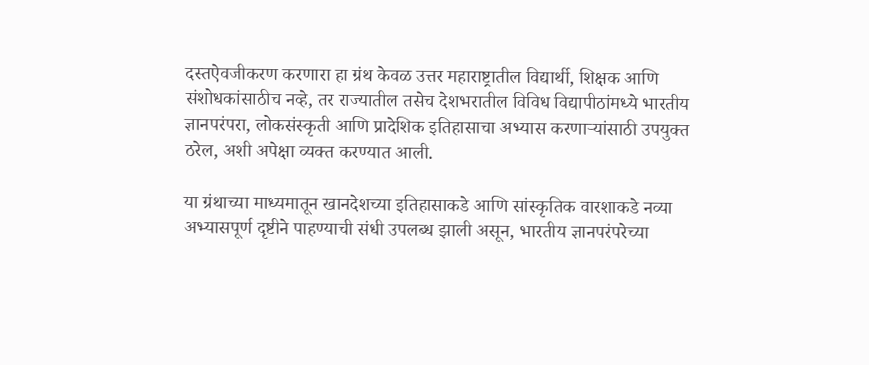दस्तऐवजीकरण करणारा हा ग्रंथ केवळ उत्तर महाराष्ट्रातील विद्यार्थी, शिक्षक आणि संशोधकांसाठीच नव्हे, तर राज्यातील तसेच देशभरातील विविध विद्यापीठांमध्ये भारतीय ज्ञानपरंपरा, लोकसंस्कृती आणि प्रादेशिक इतिहासाचा अभ्यास करणाऱ्यांसाठी उपयुक्त ठरेल, अशी अपेक्षा व्यक्त करण्यात आली.

या ग्रंथाच्या माध्यमातून खानदेशच्या इतिहासाकडे आणि सांस्कृतिक वारशाकडे नव्या अभ्यासपूर्ण दृष्टीने पाहण्याची संधी उपलब्ध झाली असून, भारतीय ज्ञानपरंपरेच्या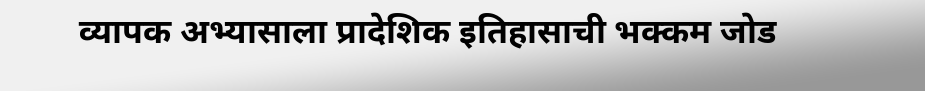व्यापक अभ्यासाला प्रादेशिक इतिहासाची भक्कम जोड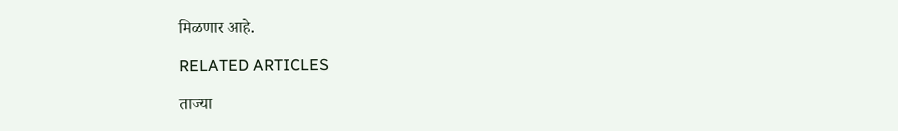मिळणार आहे.

RELATED ARTICLES

ताज्या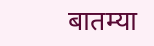बातम्या